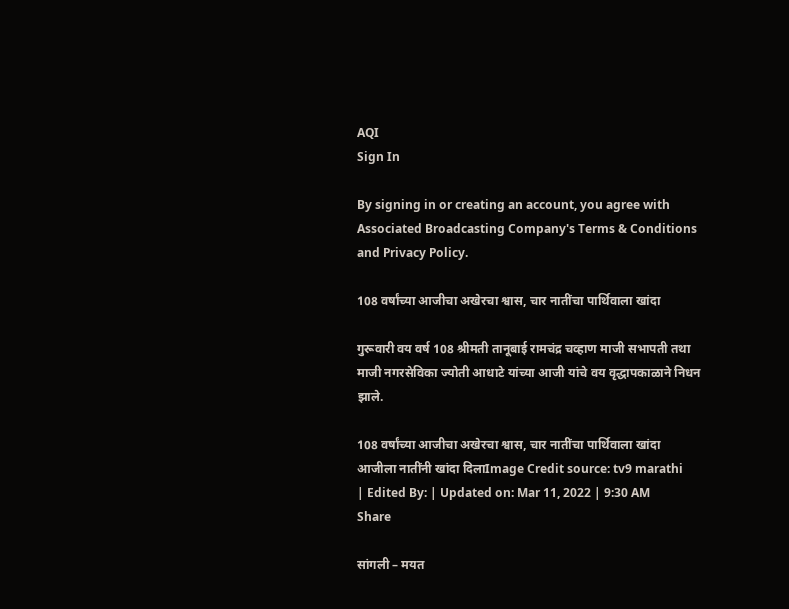AQI
Sign In

By signing in or creating an account, you agree with Associated Broadcasting Company's Terms & Conditions and Privacy Policy.

108 वर्षांच्या आजीचा अखेरचा श्वास, चार नातींचा पार्थिवाला खांदा

गुरूवारी वय वर्ष 108 श्रीमती तानूबाई रामचंद्र चव्हाण माजी सभापती तथा माजी नगरसेविका ज्योती आधाटे यांच्या आजी यांचे वय वृद्धापकाळाने निधन झाले.

108 वर्षांच्या आजीचा अखेरचा श्वास, चार नातींचा पार्थिवाला खांदा
आजीला नातींनी खांदा दिलाImage Credit source: tv9 marathi
| Edited By: | Updated on: Mar 11, 2022 | 9:30 AM
Share

सांगली – मयत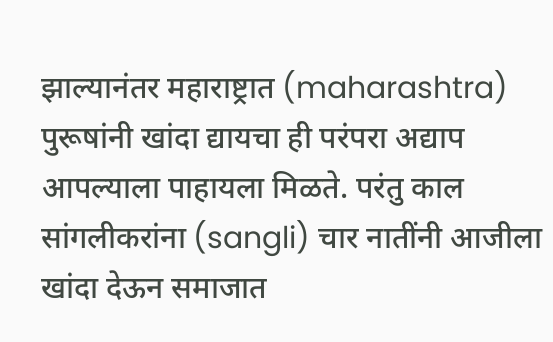झाल्यानंतर महाराष्ट्रात (maharashtra) पुरूषांनी खांदा द्यायचा ही परंपरा अद्याप आपल्याला पाहायला मिळते. परंतु काल सांगलीकरांना (sangli) चार नातींनी आजीला खांदा देऊन समाजात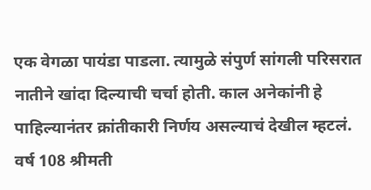एक वेगळा पायंडा पाडला. त्यामुळे संपुर्ण सांगली परिसरात नातीने खांदा दिल्याची चर्चा होती. काल अनेकांनी हे पाहिल्यानंतर क्रांतीकारी निर्णय असल्याचं देखील म्हटलं. वर्ष 108 श्रीमती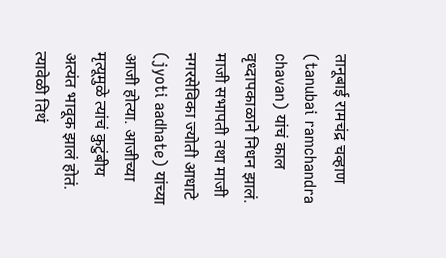तानूबाई रामचंद्र चव्हाण (tanubai ramchandra chavan) यांचं काल वृध्दापकाळाने निधन झालं. माजी सभापती तथा माजी नगरसेविका ज्योती आधाटे (jyoti aadhate) यांच्या आजी होत्या. आजीच्या मृत्यूमुळे त्यांचं कुटुंबीय अत्यंत भावूक झालं होतं. त्यावेळी तिथं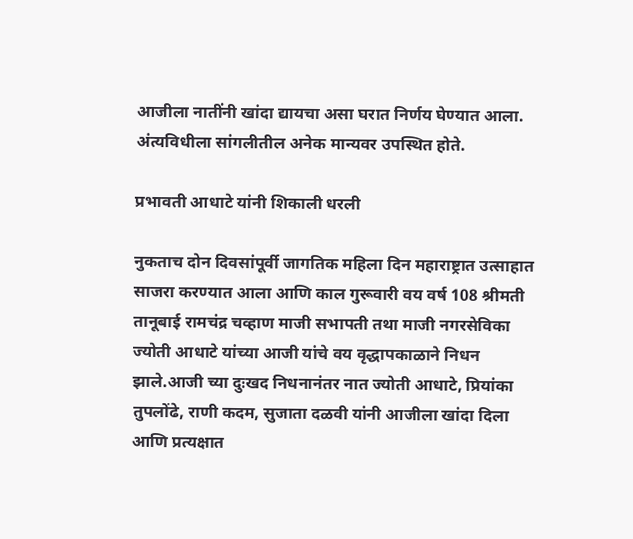आजीला नातींनी खांदा द्यायचा असा घरात निर्णय घेण्यात आला. अंत्यविधीला सांगलीतील अनेक मान्यवर उपस्थित होते.

प्रभावती आधाटे यांनी शिकाली धरली

नुकताच दोन दिवसांपूर्वी जागतिक महिला दिन महाराष्ट्रात उत्साहात साजरा करण्यात आला आणि काल गुरूवारी वय वर्ष 108 श्रीमती तानूबाई रामचंद्र चव्हाण माजी सभापती तथा माजी नगरसेविका ज्योती आधाटे यांच्या आजी यांचे वय वृद्धापकाळाने निधन झाले.आजी च्या दुःखद निधनानंतर नात ज्योती आधाटे, प्रियांका तुपलोंढे, राणी कदम, सुजाता दळवी यांनी आजीला खांदा दिला आणि प्रत्यक्षात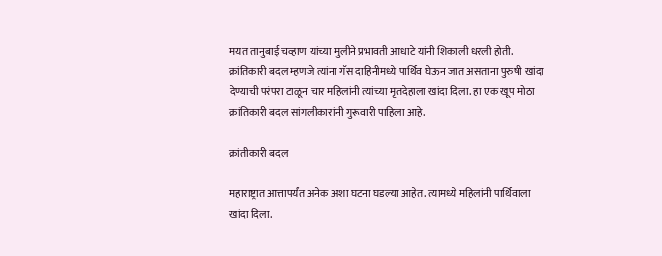मयत तानुबाई चव्हाण यांच्या मुलीने प्रभावती आधाटे यांनी शिकाली धरली होती. क्रांतिकारी बदल म्हणजे त्यांना गॅस दाहिनीमध्ये पार्थिव घेऊन जात असताना पुरुषी खांदा देण्याची परंपरा टाळून चार महिलांनी त्यांच्या मृतदेहाला खांदा दिला. हा एक खूप मोठा क्रांतिकारी बदल सांगलीकारांनी गुरूवारी पाहिला आहे.

क्रांतीकारी बदल

महाराष्ट्रात आत्तापर्यंत अनेक अशा घटना घडल्या आहेत. त्यामध्ये महिलांनी पार्थिवाला खांदा दिला.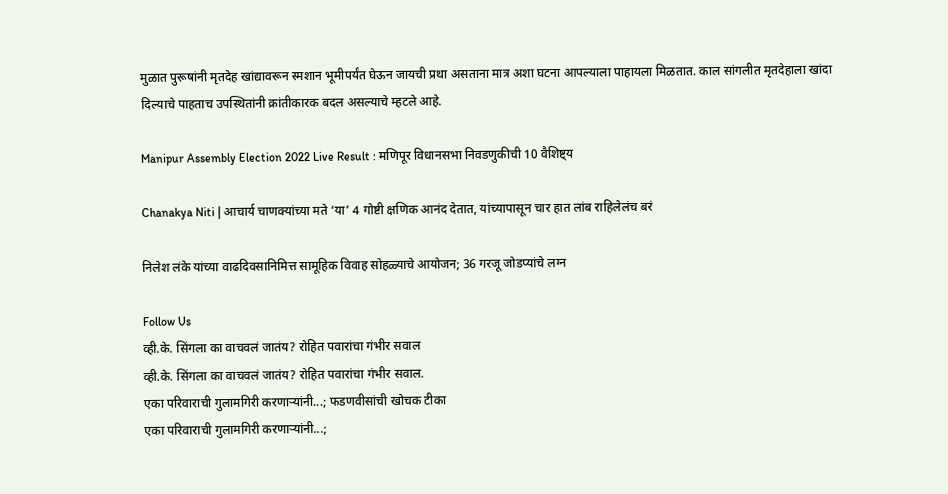मुळात पुरूषांनी मृतदेह खांद्यावरून स्मशान भूमीपर्यंत घेऊन जायची प्रथा असताना मात्र अशा घटना आपल्याला पाहायला मिळतात. काल सांगलीत मृतदेहाला खांदा दिल्याचे पाहताच उपस्थितांनी क्रांतीकारक बदल असल्याचे म्हटले आहे.

Manipur Assembly Election 2022 Live Result : मणिपूर विधानसभा निवडणुकीची 10 वैशिष्ट्य

Chanakya Niti | आचार्य चाणक्यांच्या मते ‘या’ 4 गोष्टी क्षणिक आनंद देतात, यांच्यापासून चार हात लांब राहिलेलंच बरं

निलेश लंके यांच्या वाढदिवसानिमित्त सामूहिक विवाह सोहळ्याचे आयोजन; 36 गरजू जोडप्यांचे लग्न

Follow Us
व्ही.के. सिंगला का वाचवलं जातंय? रोहित पवारांचा गंभीर सवाल
व्ही.के. सिंगला का वाचवलं जातंय? रोहित पवारांचा गंभीर सवाल.
एका परिवाराची गुलामगिरी करणाऱ्यांनी...; फडणवीसांची खोचक टीका
एका परिवाराची गुलामगिरी करणाऱ्यांनी...;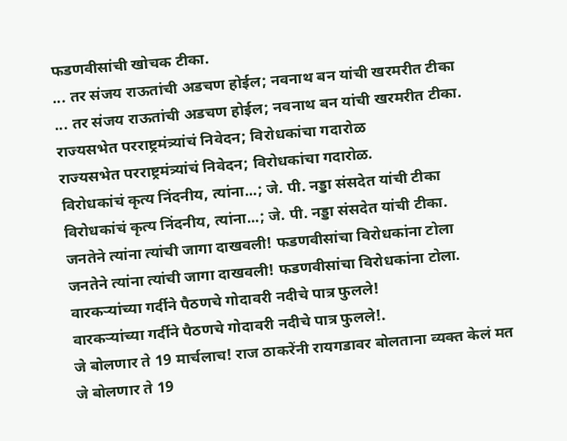फडणवीसांची खोचक टीका.
... तर संजय राऊतांची अडचण होईल; नवनाथ बन यांची खरमरीत टीका
... तर संजय राऊतांची अडचण होईल; नवनाथ बन यांची खरमरीत टीका.
राज्यसभेत परराष्ट्रमंत्र्यांचं निवेदन; विरोधकांचा गदारोळ
राज्यसभेत परराष्ट्रमंत्र्यांचं निवेदन; विरोधकांचा गदारोळ.
विरोधकांचं कृत्य निंदनीय, त्यांना...; जे. पी. नड्डा संसदेत यांची टीका
विरोधकांचं कृत्य निंदनीय, त्यांना...; जे. पी. नड्डा संसदेत यांची टीका.
जनतेने त्यांना त्यांची जागा दाखवली! फडणवीसांचा विरोधकांना टोला
जनतेने त्यांना त्यांची जागा दाखवली! फडणवीसांचा विरोधकांना टोला.
वारकऱ्यांच्या गर्दीने पैठणचे गोदावरी नदीचे पात्र फुलले!
वारकऱ्यांच्या गर्दीने पैठणचे गोदावरी नदीचे पात्र फुलले!.
जे बोलणार ते 19 मार्चलाच! राज ठाकरेंनी रायगडावर बोलताना व्यक्त केलं मत
जे बोलणार ते 19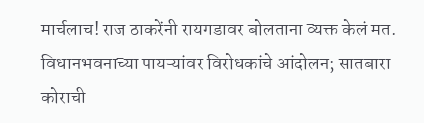मार्चलाच! राज ठाकरेंनी रायगडावर बोलताना व्यक्त केलं मत.
विधानभवनाच्या पायऱ्यांवर विरोधकांचे आंदोलन; सातबारा कोराची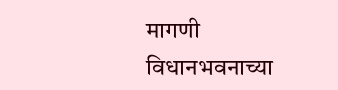मागणी
विधानभवनाच्या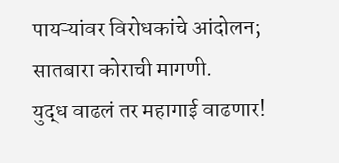पायऱ्यांवर विरोधकांचे आंदोलन; सातबारा कोराची मागणी.
युद्ध वाढलं तर महागाई वाढणार!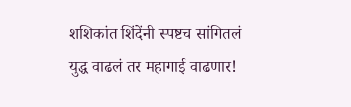शशिकांत शिंदेंनी स्पष्टच सांगितलं
युद्ध वाढलं तर महागाई वाढणार!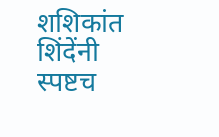शशिकांत शिंदेंनी स्पष्टच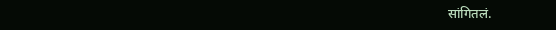सांगितलं.